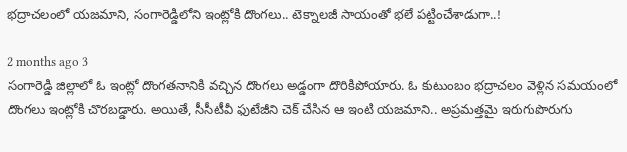భద్రాచలంలో యజమాని, సంగారెడ్డిలోని ఇంట్లోకి దొంగలు.. టెక్నాలజీ సాయంతో భలే పట్టించేశాడుగా..!

2 months ago 3
సంగారెడ్డి జిల్లాలో ఓ ఇంట్లో దొంగతనానికి వచ్చిన దొంగలు అడ్డంగా దొరికిపోయారు. ఓ కుటుంబం భద్రాచలం వెళ్లిన సమయంలో దొంగలు ఇంట్లోకి చొరబడ్డారు. అయితే, సీసీటీవీ ఫుటేజీని చెక్ చేసిన ఆ ఇంటి యజమాని.. అప్రమత్తమై ఇరుగుపొరుగు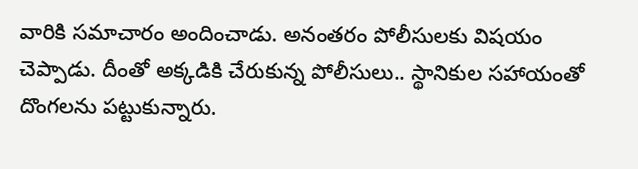వారికి సమాచారం అందించాడు. అనంతరం పోలీసులకు విషయం చెప్పాడు. దీంతో అక్కడికి చేరుకున్న పోలీసులు.. స్థానికుల సహాయంతో దొంగలను పట్టుకున్నారు.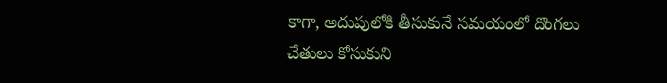కాగా, అదుపులోకి తీసుకునే సమయంలో దొంగలు చేతులు కోసుకుని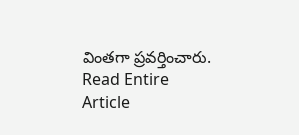వింతగా ప్రవర్తించారు.
Read Entire Article